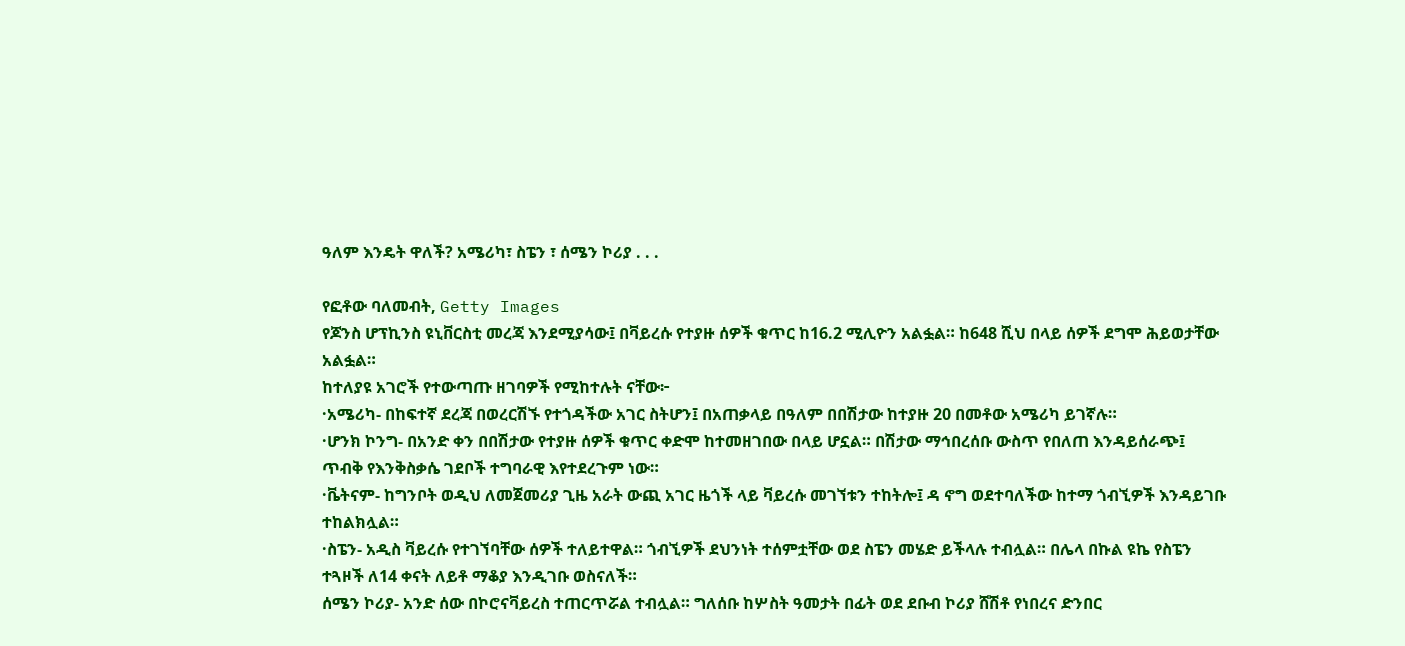ዓለም እንዴት ዋለች? አሜሪካ፣ ስፔን ፣ ሰሜን ኮሪያ . . .

የፎቶው ባለመብት, Getty Images
የጆንስ ሆፕኪንስ ዩኒቨርስቲ መረጃ እንደሚያሳው፤ በቫይረሱ የተያዙ ሰዎች ቁጥር ከ16.2 ሚሊዮን አልፏል። ከ648 ሺህ በላይ ሰዎች ደግሞ ሕይወታቸው አልፏል።
ከተለያዩ አገሮች የተውጣጡ ዘገባዎች የሚከተሉት ናቸው፦
·አሜሪካ- በከፍተኛ ደረጃ በወረርሽኙ የተጎዳችው አገር ስትሆን፤ በአጠቃላይ በዓለም በበሽታው ከተያዙ 20 በመቶው አሜሪካ ይገኛሉ።
·ሆንክ ኮንግ- በአንድ ቀን በበሽታው የተያዙ ሰዎች ቁጥር ቀድሞ ከተመዘገበው በላይ ሆኗል። በሽታው ማኅበረሰቡ ውስጥ የበለጠ እንዳይሰራጭ፤ ጥብቅ የእንቅስቃሴ ገደቦች ተግባራዊ እየተደረጉም ነው።
·ቬትናም- ከግንቦት ወዲህ ለመጀመሪያ ጊዜ አራት ውጪ አገር ዜጎች ላይ ቫይረሱ መገኘቱን ተከትሎ፤ ዳ ኖግ ወደተባለችው ከተማ ጎብኚዎች እንዳይገቡ ተከልክሏል።
·ስፔን- አዲስ ቫይረሱ የተገኘባቸው ሰዎች ተለይተዋል። ጎብኚዎች ደህንነት ተሰምቷቸው ወደ ስፔን መሄድ ይችላሉ ተብሏል። በሌላ በኩል ዩኬ የስፔን ተጓዞች ለ14 ቀናት ለይቶ ማቆያ እንዲገቡ ወስናለች።
ሰሜን ኮሪያ- አንድ ሰው በኮሮናቫይረስ ተጠርጥሯል ተብሏል። ግለሰቡ ከሦስት ዓመታት በፊት ወደ ደቡብ ኮሪያ ሸሽቶ የነበረና ድንበር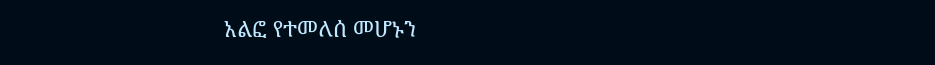አልፎ የተመለሰ መሆኑን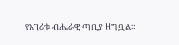የአገሪቱ ብሔራዊ ጣቢያ ዘግቧል።